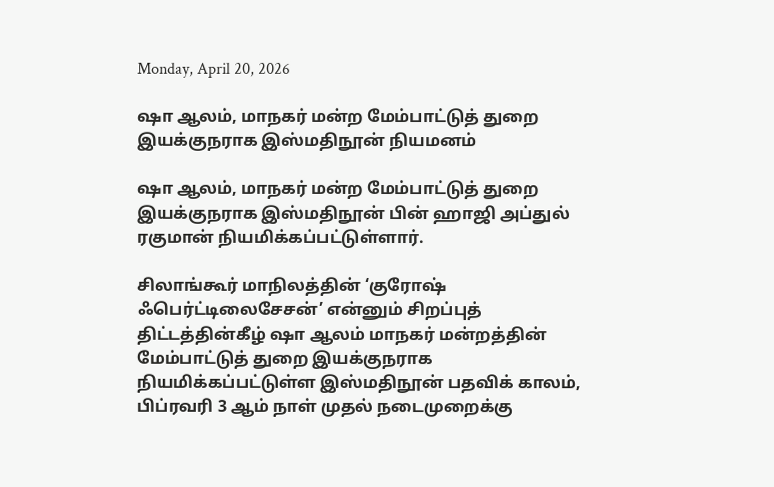Monday, April 20, 2026

ஷா ஆலம், மாநகர் மன்ற மேம்பாட்டுத் துறை இயக்குநராக இஸ்மதிநூன் நியமனம்

ஷா ஆலம், மாநகர் மன்ற மேம்பாட்டுத் துறை இயக்குநராக இஸ்மதிநூன் பின் ஹாஜி அப்துல் ரகுமான் நியமிக்கப்பட்டுள்ளார்.

சிலாங்கூர் மாநிலத்தின் ‘குரோஷ் ஃபெர்ட்டிலைசேசன்’ என்னும் சிறப்புத் திட்டத்தின்கீழ் ஷா ஆலம் மாநகர் மன்றத்தின் மேம்பாட்டுத் துறை இயக்குநராக நியமிக்கப்பட்டுள்ள இஸ்மதிநூன் பதவிக் காலம், பிப்ரவரி 3 ஆம் நாள் முதல் நடைமுறைக்கு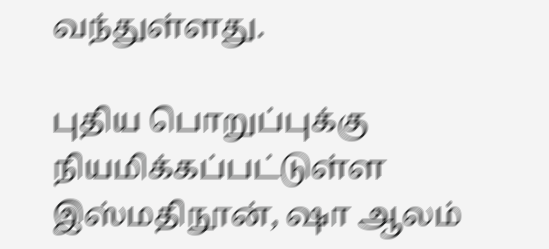வந்துள்ளது.

புதிய பொறுப்புக்கு நியமிக்கப்பட்டுள்ள இஸ்மதிநூன், ஷா ஆலம்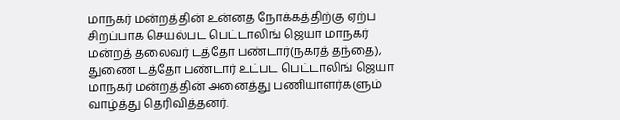மாநகர் மன்றத்தின் உன்னத நோக்கத்திற்கு ஏற்ப சிறப்பாக செயல்பட பெட்டாலிங் ஜெயா மாநகர் மன்றத் தலைவர் டத்தோ பண்டார்(நகரத் தந்தை), துணை டத்தோ பண்டார் உட்பட பெட்டாலிங் ஜெயா மாநகர் மன்றத்தின் அனைத்து பணியாளர்களும் வாழ்த்து தெரிவித்தனர்.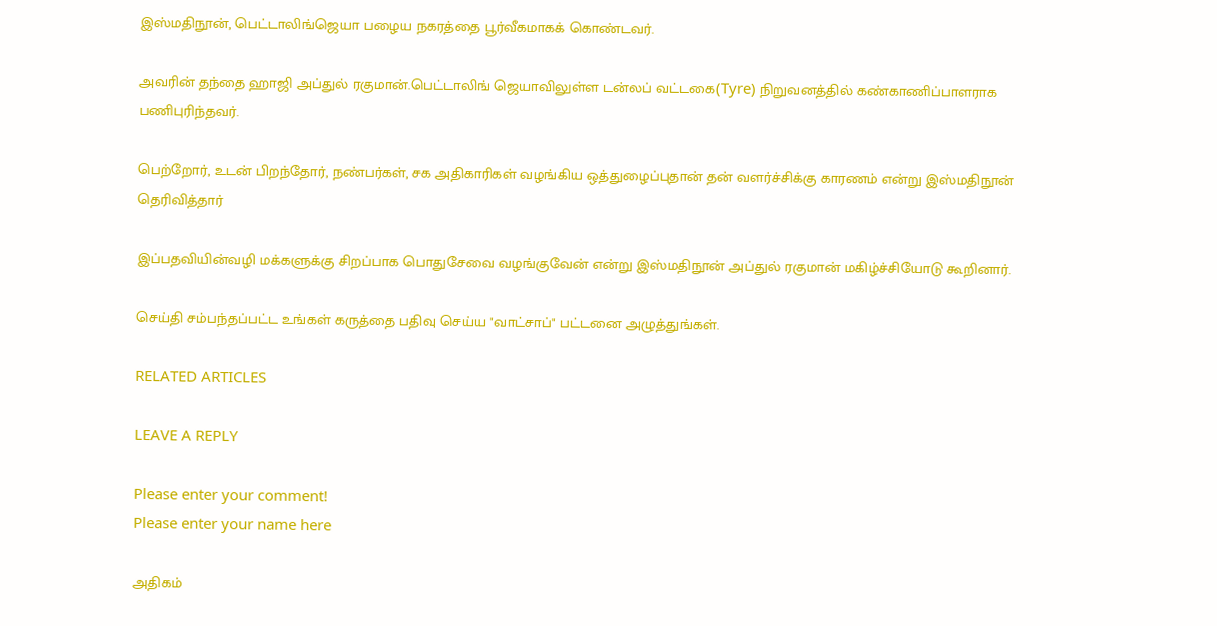இஸ்மதிநூன், பெட்டாலிங்ஜெயா பழைய நகரத்தை பூர்வீகமாகக் கொண்டவர்.

அவரின் தந்தை ஹாஜி அப்துல் ரகுமான்.பெட்டாலிங் ஜெயாவிலுள்ள டன்லப் வட்டகை(Tyre) நிறுவனத்தில் கண்காணிப்பாளராக பணிபுரிந்தவர்.

பெற்றோர், உடன் பிறந்தோர், நண்பர்கள், சக அதிகாரிகள் வழங்கிய ஒத்துழைப்புதான் தன் வளர்ச்சிக்கு காரணம் என்று இஸ்மதிநூன் தெரிவித்தார்

இப்பதவியின்வழி மக்களுக்கு சிறப்பாக பொதுசேவை வழங்குவேன் என்று இஸ்மதிநூன் அப்துல் ரகுமான் மகிழ்ச்சியோடு கூறினார்.

செய்தி சம்பந்தப்பட்ட உங்கள் கருத்தை பதிவு செய்ய "வாட்சாப்" பட்டனை அழுத்துங்கள்.

RELATED ARTICLES

LEAVE A REPLY

Please enter your comment!
Please enter your name here

அதிகம்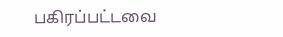பகிரப்பட்டவை